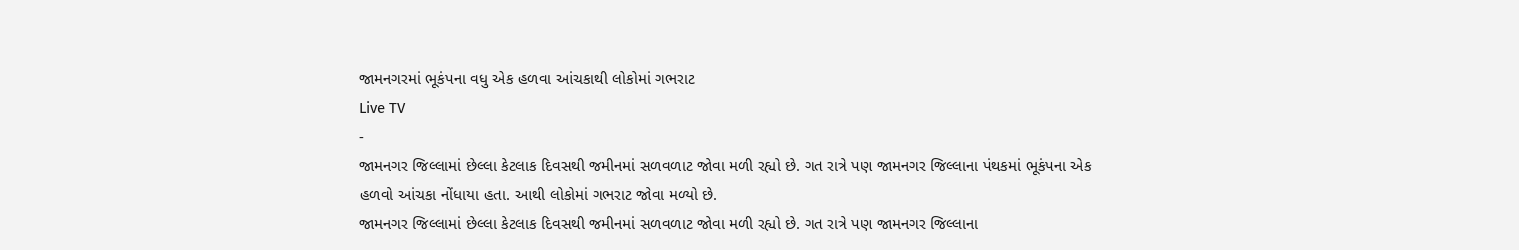જામનગરમાં ભૂકંપના વધુ એક હળવા આંચકાથી લોકોમાં ગભરાટ
Live TV
-
જામનગર જિલ્લામાં છેલ્લા કેટલાક દિવસથી જમીનમાં સળવળાટ જોવા મળી રહ્યો છે. ગત રાત્રે પણ જામનગર જિલ્લાના પંથકમાં ભૂકંપના એક હળવો આંચકા નોંધાયા હતા. આથી લોકોમાં ગભરાટ જોવા મળ્યો છે.
જામનગર જિલ્લામાં છેલ્લા કેટલાક દિવસથી જમીનમાં સળવળાટ જોવા મળી રહ્યો છે. ગત રાત્રે પણ જામનગર જિલ્લાના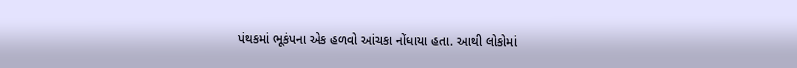પંથકમાં ભૂકંપના એક હળવો આંચકા નોંધાયા હતા. આથી લોકોમાં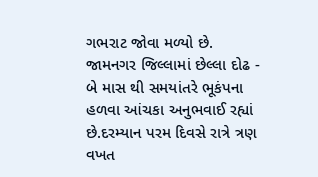ગભરાટ જોવા મળ્યો છે.
જામનગર જિલ્લામાં છેલ્લા દોઢ - બે માસ થી સમયાંતરે ભૂકંપના હળવા આંચકા અનુભવાઈ રહ્યાં છે.દરમ્યાન પરમ દિવસે રાત્રે ત્રણ વખત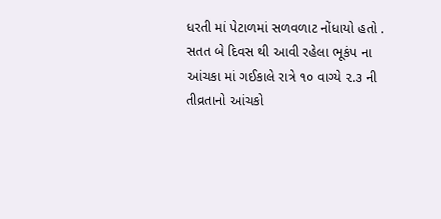ધરતી માં પેટાળમાં સળવળાટ નોંધાયો હતો .
સતત બે દિવસ થી આવી રહેલા ભૂકંપ ના આંચકા માં ગઈકાલે રાત્રે ૧૦ વાગ્યે ૨.૩ ની તીવ્રતાનો આંચકો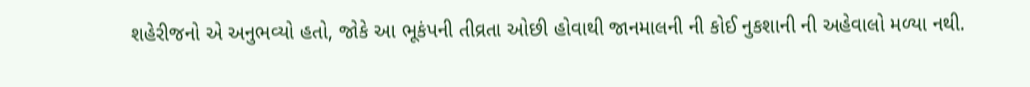શહેરીજનો એ અનુભવ્યો હતો, જોકે આ ભૂકંપની તીવ્રતા ઓછી હોવાથી જાનમાલની ની કોઈ નુકશાની ની અહેવાલો મળ્યા નથી.